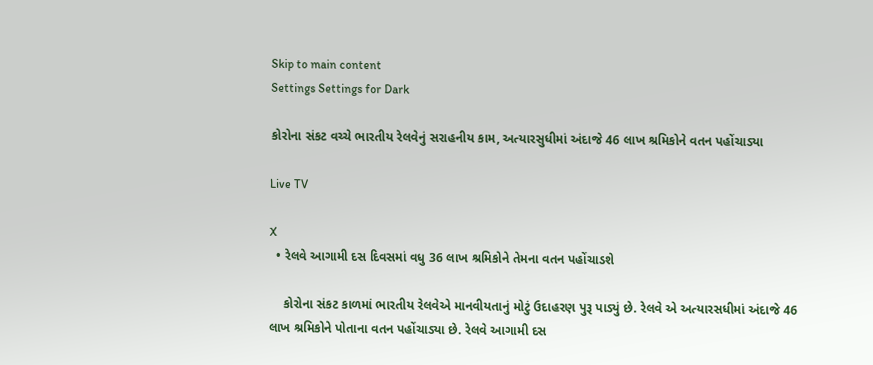Skip to main content
Settings Settings for Dark

કોરોના સંકટ વચ્ચે ભારતીય રેલવેનું સરાહનીય કામ, અત્યારસુધીમાં અંદાજે 46 લાખ શ્રમિકોને વતન પહોંચાડ્યા

Live TV

X
  • રેલવે આગામી દસ દિવસમાં વધુ 36 લાખ શ્રમિકોને તેમના વતન પહોંચાડશે

    કોરોના સંકટ કાળમાં ભારતીય રેલવેએ માનવીયતાનું મોટું ઉદાહરણ પુરૂ પાડ્યું છે. રેલવે એ અત્યારસધીમાં અંદાજે 46 લાખ શ્રમિકોને પોતાના વતન પહોંચાડ્યા છે. રેલવે આગામી દસ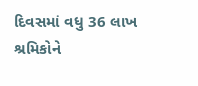દિવસમાં વધુ 36 લાખ શ્રમિકોને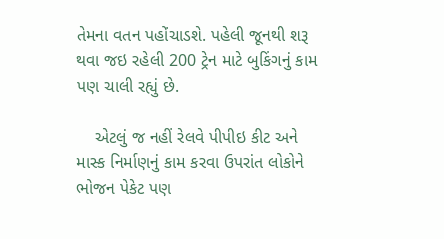તેમના વતન પહોંચાડશે. પહેલી જૂનથી શરૂ થવા જઇ રહેલી 200 ટ્રેન માટે બુકિંગનું કામ પણ ચાલી રહ્યું છે.

    એટલું જ નહીં રેલવે પીપીઇ કીટ અને માસ્ક નિર્માણનું કામ કરવા ઉપરાંત લોકોને ભોજન પેકેટ પણ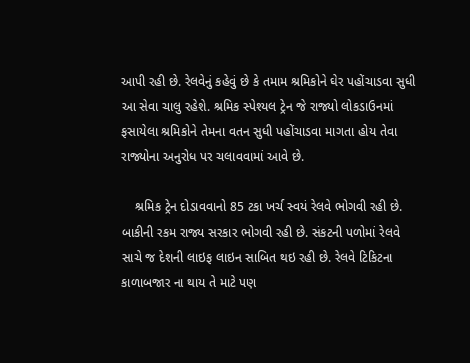આપી રહી છે. રેલવેનું કહેવું છે કે તમામ શ્રમિકોને ઘેર પહોંચાડવા સુધી આ સેવા ચાલુ રહેશે. શ્રમિક સ્પેશ્યલ ટ્રેન જે રાજ્યો લોકડાઉનમાં ફસાયેલા શ્રમિકોને તેમના વતન સુધી પહોંચાડવા માગતા હોય તેવા રાજ્યોના અનુરોધ પર ચલાવવામાં આવે છે.

    શ્રમિક ટ્રેન દોડાવવાનો 85 ટકા ખર્ચ સ્વયં રેલવે ભોગવી રહી છે. બાકીની રકમ રાજ્ય સરકાર ભોગવી રહી છે. સંકટની પળોમાં રેલવે સાચે જ દેશની લાઇફ લાઇન સાબિત થઇ રહી છે. રેલવે ટિકિટના કાળાબજાર ના થાય તે માટે પણ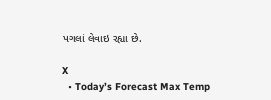પગલાં લેવાઇ રહ્યા છે.

X
  • Today’s Forecast Max Temp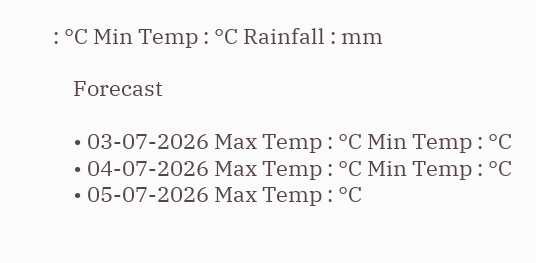: °C Min Temp : °C Rainfall : mm

    Forecast

    • 03-07-2026 Max Temp : °C Min Temp : °C
    • 04-07-2026 Max Temp : °C Min Temp : °C
    • 05-07-2026 Max Temp : °C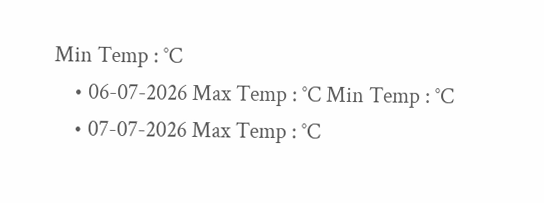Min Temp : °C
    • 06-07-2026 Max Temp : °C Min Temp : °C
    • 07-07-2026 Max Temp : °C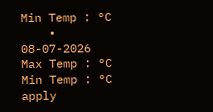Min Temp : °C
    • 08-07-2026 Max Temp : °C Min Temp : °C
apply